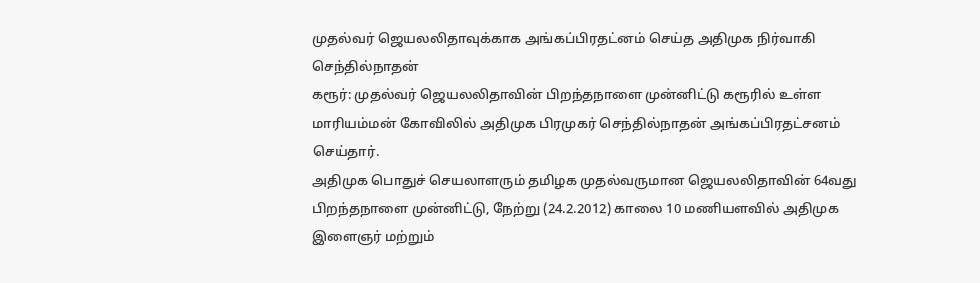முதல்வர் ஜெயலலிதாவுக்காக அங்கப்பிரதட்னம் செய்த அதிமுக நிர்வாகி செந்தில்நாதன்
கரூர்: முதல்வர் ஜெயலலிதாவின் பிறந்தநாளை முன்னிட்டு கரூரில் உள்ள மாரியம்மன் கோவிலில் அதிமுக பிரமுகர் செந்தில்நாதன் அங்கப்பிரதட்சனம் செய்தார்.
அதிமுக பொதுச் செயலாளரும் தமிழக முதல்வருமான ஜெயலலிதாவின் 64வது பிறந்தநாளை முன்னிட்டு, நேற்று (24.2.2012) காலை 10 மணியளவில் அதிமுக இளைஞர் மற்றும்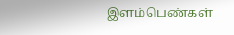இளம்பெண்கள்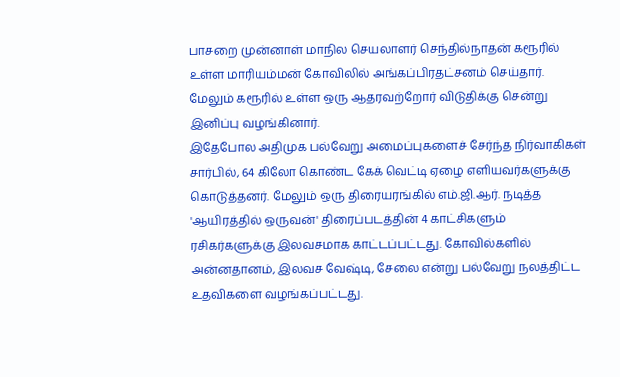பாசறை முன்னாள் மாநில செயலாளர் செந்தில்நாதன் கரூரில் உள்ள மாரியம்மன் கோவிலில் அங்கப்பிரதட்சனம் செய்தார். மேலும் கரூரில் உள்ள ஒரு ஆதரவற்றோர் விடுதிக்கு சென்று இனிப்பு வழங்கினார்.
இதேபோல அதிமுக பல்வேறு அமைப்புகளைச் சேர்ந்த நிர்வாகிகள் சார்பில், 64 கிலோ கொண்ட கேக் வெட்டி ஏழை எளியவர்களுக்கு கொடுத்தனர். மேலும் ஒரு திரையரங்கில் எம்.ஜி.ஆர். நடித்த 'ஆயிரத்தில் ஒருவன்' திரைப்படத்தின் 4 காட்சிகளும் ரசிகர்களுக்கு இலவசமாக காட்டப்பட்டது. கோவில்களில் அன்னதானம், இலவச வேஷ்டி, சேலை என்று பல்வேறு நலத்திட்ட உதவிகளை வழங்கப்பட்டது.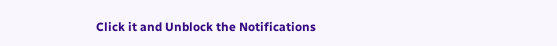Click it and Unblock the Notifications